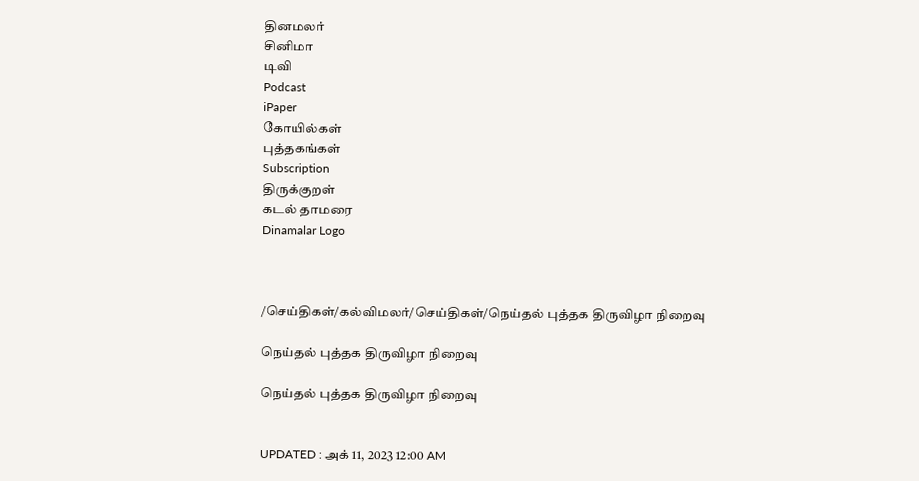தினமலர்
சினிமா
டிவி
Podcast
iPaper
கோயில்கள்
புத்தகங்கள்
Subscription
திருக்குறள்
கடல் தாமரை
Dinamalar Logo



/செய்திகள்/கல்விமலர்/செய்திகள்/நெய்தல் புத்தக திருவிழா நிறைவு

நெய்தல் புத்தக திருவிழா நிறைவு

நெய்தல் புத்தக திருவிழா நிறைவு


UPDATED : அக் 11, 2023 12:00 AM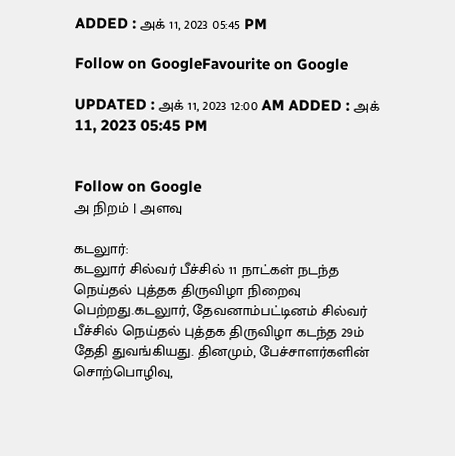ADDED : அக் 11, 2023 05:45 PM

Follow on GoogleFavourite on Google

UPDATED : அக் 11, 2023 12:00 AM ADDED : அக் 11, 2023 05:45 PM


Follow on Google
அ நிறம் | அளவு

கடலுார்:
கடலுார் சில்வர் பீச்சில் 11 நாட்கள் நடந்த நெய்தல் புத்தக திருவிழா நிறைவு பெற்றது.கடலுார், தேவனாம்பட்டினம் சில்வர் பீச்சில் நெய்தல் புத்தக திருவிழா கடந்த 29ம் தேதி துவங்கியது. தினமும், பேச்சாளர்களின் சொற்பொழிவு,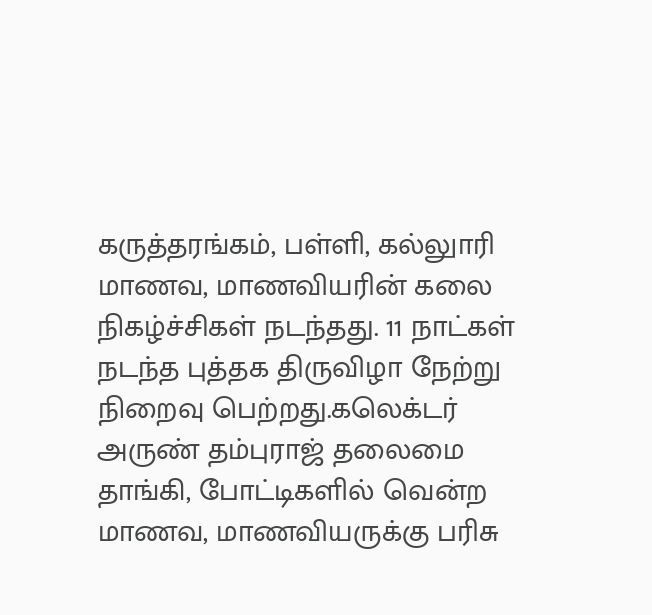கருத்தரங்கம், பள்ளி, கல்லுாரி மாணவ, மாணவியரின் கலை நிகழ்ச்சிகள் நடந்தது. 11 நாட்கள் நடந்த புத்தக திருவிழா நேற்று நிறைவு பெற்றது.கலெக்டர் அருண் தம்புராஜ் தலைமை தாங்கி, போட்டிகளில் வென்ற மாணவ, மாணவியருக்கு பரிசு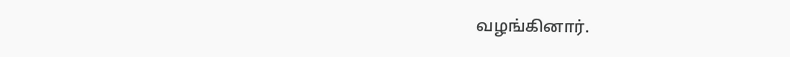வழங்கினார்.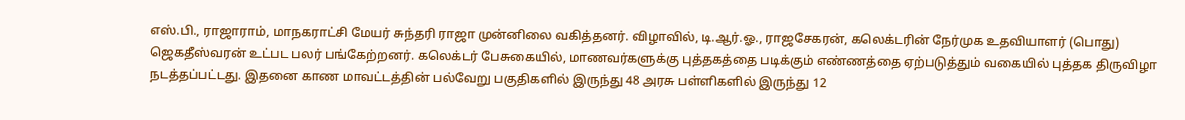எஸ்.பி., ராஜாராம், மாநகராட்சி மேயர் சுந்தரி ராஜா முன்னிலை வகித்தனர். விழாவில், டி.ஆர்.ஓ., ராஜசேகரன், கலெக்டரின் நேர்முக உதவியாளர் (பொது) ஜெகதீஸ்வரன் உட்பட பலர் பங்கேற்றனர். கலெக்டர் பேசுகையில், மாணவர்களுக்கு புத்தகத்தை படிக்கும் எண்ணத்தை ஏற்படுத்தும் வகையில் புத்தக திருவிழா நடத்தப்பட்டது. இதனை காண மாவட்டத்தின் பல்வேறு பகுதிகளில் இருந்து 48 அரசு பள்ளிகளில் இருந்து 12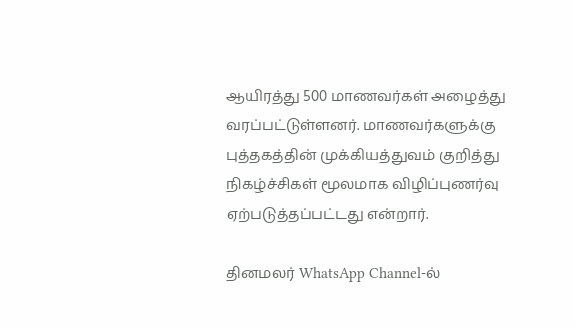ஆயிரத்து 500 மாணவர்கள் அழைத்து வரப்பட்டுள்ளனர். மாணவர்களுக்கு புத்தகத்தின் முக்கியத்துவம் குறித்து நிகழ்ச்சிகள் மூலமாக விழிப்புணர்வு ஏற்படுத்தப்பட்டது என்றார்.

தினமலர் WhatsApp Channel-ல்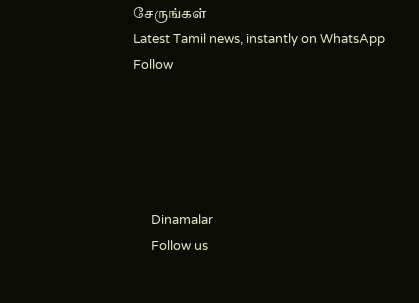சேருங்கள்
Latest Tamil news, instantly on WhatsApp
Follow





      Dinamalar
      Follow us